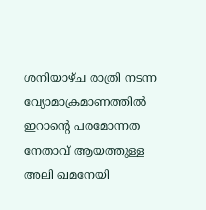ശനിയാഴ്ച രാത്രി നടന്ന വ്യോമാക്രമാണത്തിൽ ഇറാൻ്റെ പരമോന്നത നേതാവ് ആയത്തുള്ള അലി ഖമനേയി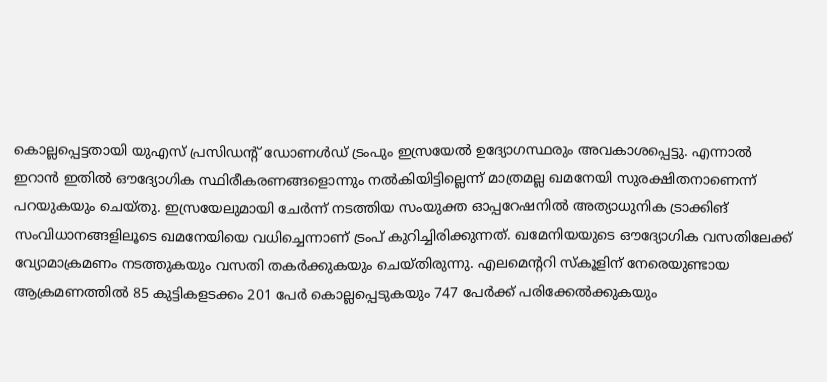കൊല്ലപ്പെട്ടതായി യുഎസ് പ്രസിഡന്റ് ഡോണൾഡ് ട്രംപും ഇസ്രയേൽ ഉദ്യോഗസ്ഥരും അവകാശപ്പെട്ടു. എന്നാൽ ഇറാൻ ഇതിൽ ഔദ്യോഗിക സ്ഥിരീകരണങ്ങളൊന്നും നൽകിയിട്ടില്ലെന്ന് മാത്രമല്ല ഖമനേയി സുരക്ഷിതനാണെന്ന് പറയുകയും ചെയ്തു. ഇസ്രയേലുമായി ചേർന്ന് നടത്തിയ സംയുക്ത ഓപ്പറേഷനിൽ അത്യാധുനിക ട്രാക്കിങ് സംവിധാനങ്ങളിലൂടെ ഖമനേയിയെ വധിച്ചെന്നാണ് ട്രംപ് കുറിച്ചിരിക്കുന്നത്. ഖമേനിയയുടെ ഔദ്യോഗിക വസതിലേക്ക് വ്യോമാക്രമണം നടത്തുകയും വസതി തകർക്കുകയും ചെയ്തിരുന്നു. എലമെന്ററി സ്കൂളിന് നേരെയുണ്ടായ ആക്രമണത്തിൽ 85 കുട്ടികളടക്കം 201 പേർ കൊല്ലപ്പെടുകയും 747 പേർക്ക് പരിക്കേൽക്കുകയും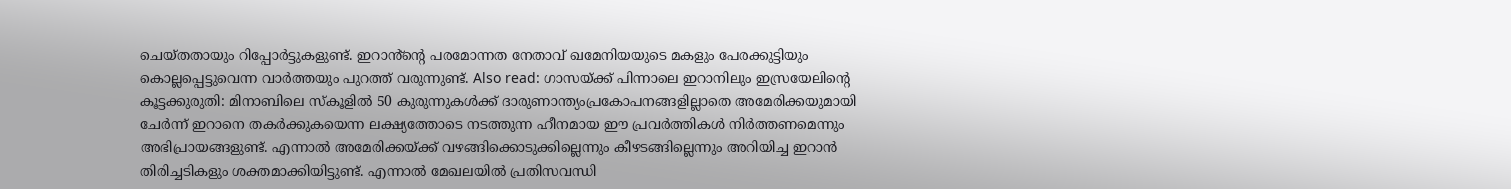ചെയ്തതായും റിപ്പോർട്ടുകളുണ്ട്. ഇറാൻ്ന്റെ പരമോന്നത നേതാവ് ഖമേനിയയുടെ മകളും പേരക്കുട്ടിയും കൊല്ലപ്പെട്ടുവെന്ന വാർത്തയും പുറത്ത് വരുന്നുണ്ട്. Also read: ഗാസയ്ക്ക് പിന്നാലെ ഇറാനിലും ഇസ്രയേലിന്റെ കൂട്ടക്കുരുതി: മിനാബിലെ സ്കൂളിൽ 50 കുരുന്നുകൾക്ക് ദാരുണാന്ത്യംപ്രകോപനങ്ങളില്ലാതെ അമേരിക്കയുമായി ചേർന്ന് ഇറാനെ തകർക്കുകയെന്ന ലക്ഷ്യത്തോടെ നടത്തുന്ന ഹീനമായ ഈ പ്രവർത്തികൾ നിർത്തണമെന്നും അഭിപ്രായങ്ങളുണ്ട്. എന്നാൽ അമേരിക്കയ്ക്ക് വഴങ്ങിക്കൊടുക്കില്ലെന്നും കീഴടങ്ങില്ലെന്നും അറിയിച്ച ഇറാൻ തിരിച്ചടികളും ശക്തമാക്കിയിട്ടുണ്ട്. എന്നാൽ മേഖലയിൽ പ്രതിസവന്ധി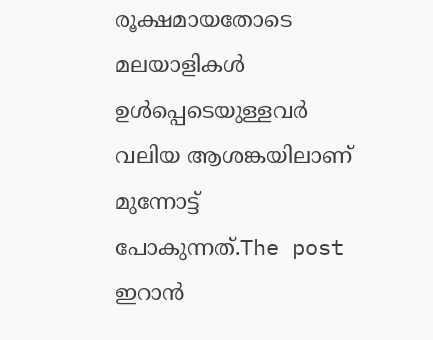രൂക്ഷമായതോടെ മലയാളികൾ ഉൾപ്പെടെയുള്ളവർ വലിയ ആശങ്കയിലാണ് മുന്നോ‍ട്ട് പോകുന്നത്.The post ഇറാൻ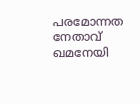പരമോന്നത നേതാവ് ഖമനേയി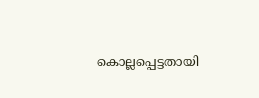കൊല്ലപ്പെട്ടതായി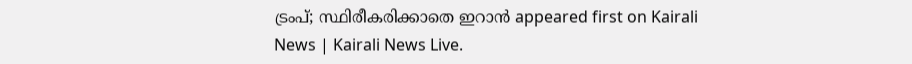ട്രംപ്; സ്ഥിരീകരിക്കാതെ ഇറാൻ appeared first on Kairali News | Kairali News Live.